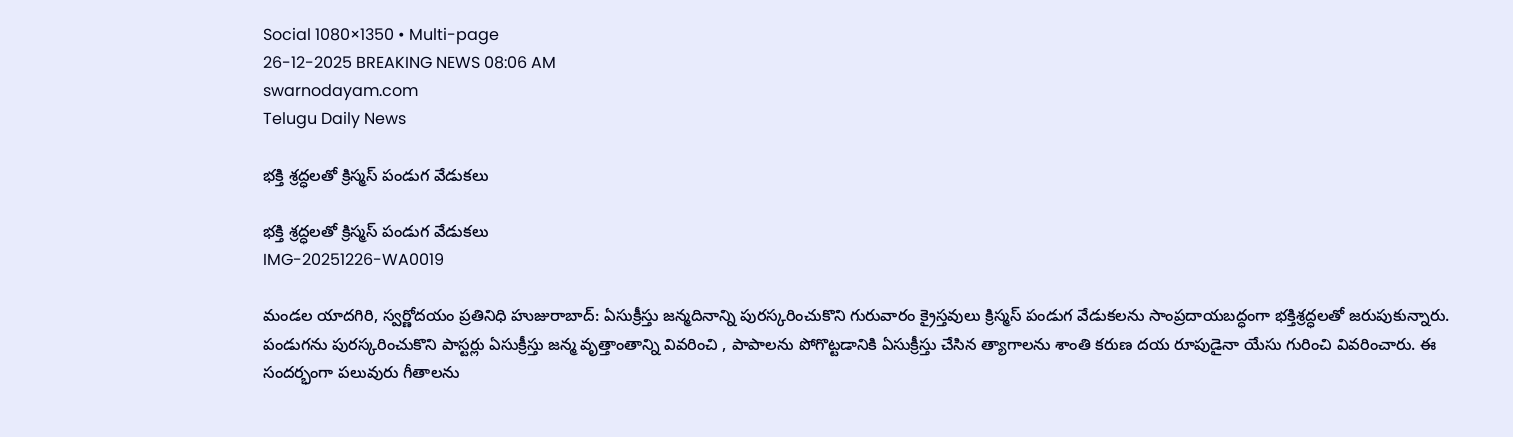Social 1080×1350 • Multi-page
26-12-2025 BREAKING NEWS 08:06 AM
swarnodayam.com
Telugu Daily News

భక్తి శ్రద్ధలతో క్రిస్మస్ పండుగ వేడుకలు

భక్తి శ్రద్ధలతో క్రిస్మస్ పండుగ వేడుకలు
IMG-20251226-WA0019

మండల యాదగిరి, స్వర్ణోదయం ప్రతినిధి హుజురాబాద్: ఏసుక్రీస్తు జన్మదినాన్ని పురస్కరించుకొని గురువారం క్రైస్తవులు క్రిస్మస్ పండుగ వేడుకలను సాంప్రదాయబద్ధంగా భక్తిశ్రద్ధలతో జరుపుకున్నారు. పండుగను పురస్కరించుకొని పాస్టర్లు ఏసుక్రీస్తు జన్మ వృత్తాంతాన్ని వివరించి , పాపాలను పోగొట్టడానికి ఏసుక్రీస్తు చేసిన త్యాగాలను శాంతి కరుణ దయ రూపుడైనా యేసు గురించి వివరించారు. ఈ సందర్భంగా పలువురు గీతాలను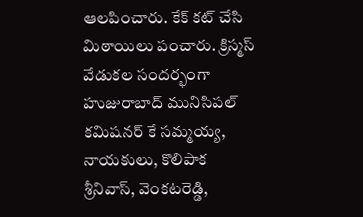ఆలపించారు. కేక్ కట్ చేసి మిఠాయిలు పంచారు. క్రిస్మస్ వేడుకల సందర్భంగా హుజురాబాద్ మునిసిపల్ కమిషనర్ కే సమ్మయ్య, నాయకులు, కొలిపాక శ్రీనివాస్, వెంకటరెడ్డి,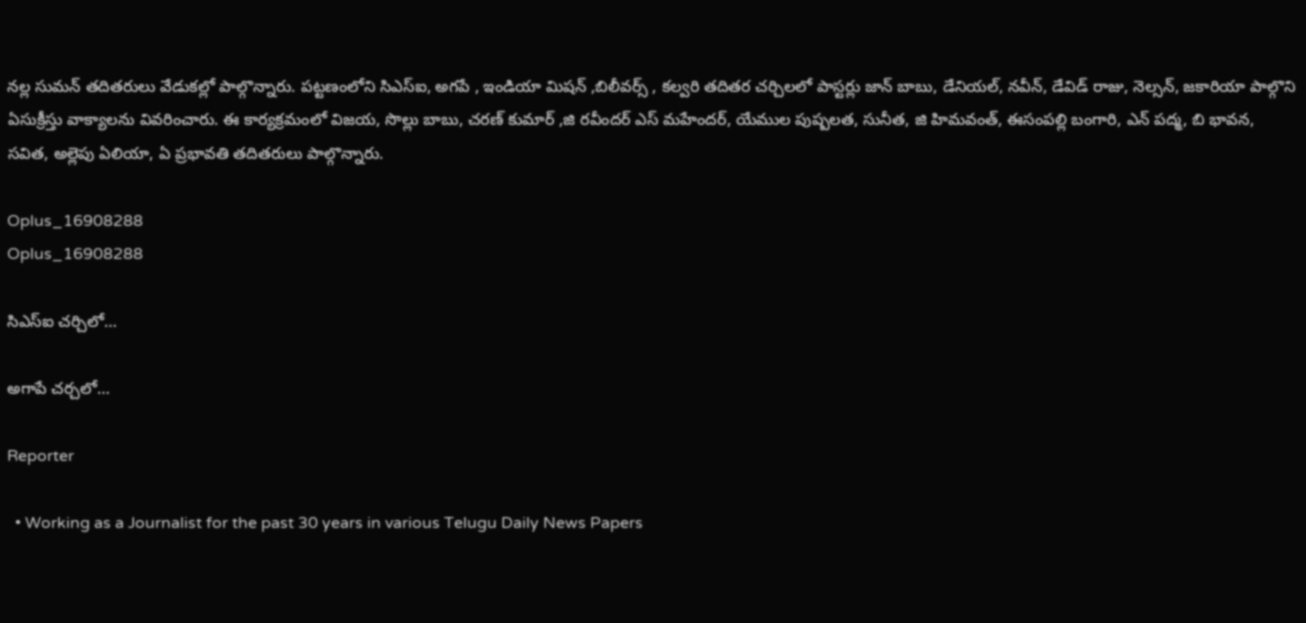నల్ల సుమన్ తదితరులు వేడుకల్లో పాల్గొన్నారు. పట్టణంలోని సిఎస్ఐ, అగపే , ఇండియా మిషన్ ,బిలీవర్స్ , కల్వరి తదితర చర్చిలలో పాస్టర్లు జాన్ బాబు, డేనియల్, నవీన్, డేవిడ్ రాజు, నెల్సన్, జకారియా పాల్గొని ఏసుక్రీస్తు వాక్యాలను వివరించారు. ఈ కార్యక్రమంలో విజయ, సొల్లు బాబు, చరణ్ కుమార్ ,జి రవీందర్ ఎస్ మహేందర్, యేముల పుష్పలత, సునీత, జి హిమవంత్, ఈసంపల్లి బంగారి, ఎన్ పద్మ, బి భావన, సవిత, అల్లెపు ఏలియా, ఏ ప్రభావతి తదితరులు పాల్గొన్నారు.

Oplus_16908288
Oplus_16908288

సిఎస్ఐ చర్చిలో…

అగాపే చర్చలో…

Reporter

  • Working as a Journalist for the past 30 years in various Telugu Daily News Papers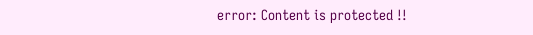error: Content is protected !!